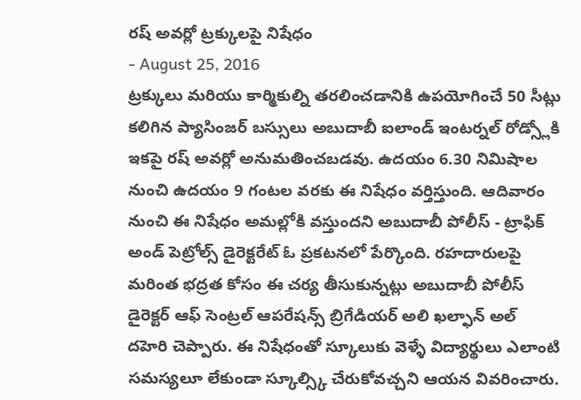రష్ అవర్లో ట్రక్కులపై నిషేధం
- August 25, 2016
ట్రక్కులు మరియు కార్మికుల్ని తరలించడానికి ఉపయోగించే 50 సీట్లు కలిగిన ప్యాసింజర్ బస్సులు అబుదాబీ ఐలాండ్ ఇంటర్నల్ రోడ్స్లోకి ఇకపై రష్ అవర్లో అనుమతించబడవు. ఉదయం 6.30 నిమిషాల నుంచి ఉదయం 9 గంటల వరకు ఈ నిషేధం వర్తిస్తుంది. ఆదివారం నుంచి ఈ నిషేధం అమల్లోకి వస్తుందని అబుదాబీ పోలీస్ - ట్రాఫిక్ అండ్ పెట్రోల్స్ డైరెక్టరేట్ ఓ ప్రకటనలో పేర్కొంది. రహదారులపై మరింత భద్రత కోసం ఈ చర్య తీసుకున్నట్లు అబుదాబీ పోలీస్ డైరెక్టర్ ఆఫ్ సెంట్రల్ ఆపరేషన్స్ బ్రిగేడియర్ అలి ఖల్ఫాన్ అల్ దహెరి చెప్పారు. ఈ నిషేధంతో స్కూలుకు వెళ్ళే విద్యార్థులు ఎలాంటి సమస్యలూ లేకుండా స్కూల్స్కి చేరుకోవచ్చని ఆయన వివరించారు.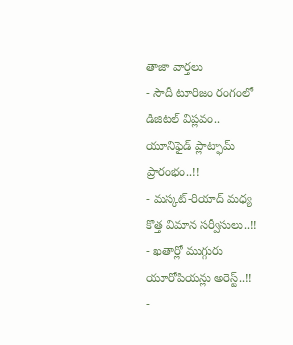తాజా వార్తలు
- సౌదీ టూరిజం రంగంలో డిజిటల్ విప్లవం.. యూనిఫైడ్ ప్లాట్ఫామ్ ప్రారంభం..!!
- మస్కట్-రియాద్ మధ్య కొత్త విమాన సర్వీసులు..!!
- ఖతార్లో ముగ్గురు యూరోపియన్లు అరెస్ట్..!!
-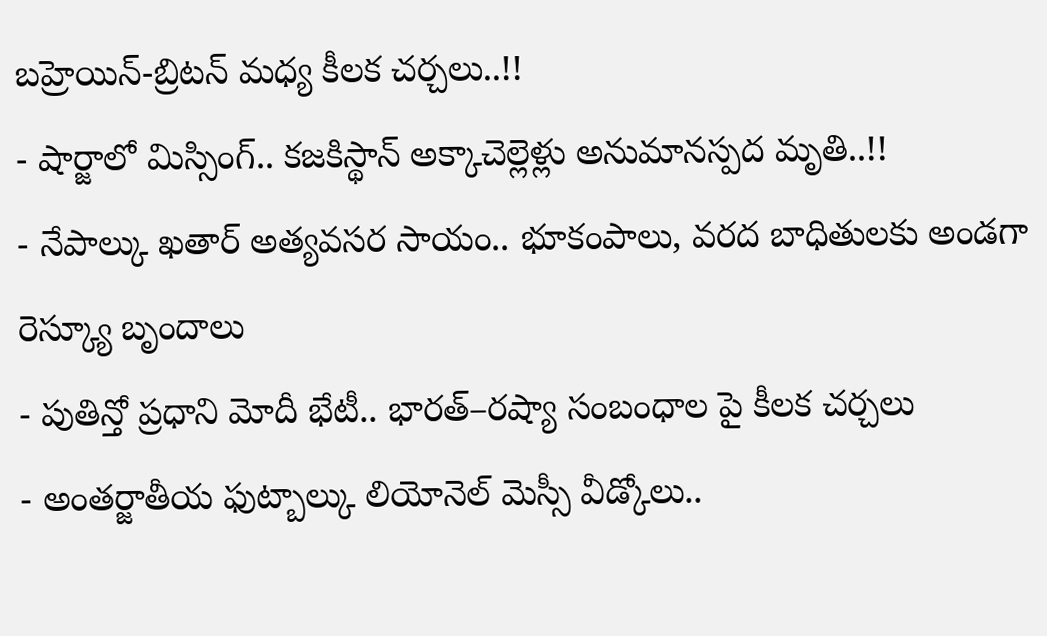బహ్రెయిన్-బ్రిటన్ మధ్య కీలక చర్చలు..!!
- షార్జాలో మిస్సింగ్.. కజకిస్థాన్ అక్కాచెల్లెళ్లు అనుమానస్పద మృతి..!!
- నేపాల్కు ఖతార్ అత్యవసర సాయం.. భూకంపాలు, వరద బాధితులకు అండగా రెస్క్యూ బృందాలు
- పుతిన్తో ప్రధాని మోదీ భేటీ.. భారత్–రష్యా సంబంధాల పై కీలక చర్చలు
- అంతర్జాతీయ ఫుట్బాల్కు లియోనెల్ మెస్సీ వీడ్కోలు..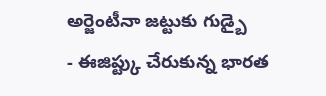అర్జెంటీనా జట్టుకు గుడ్బై
- ఈజిప్ట్కు చేరుకున్న భారత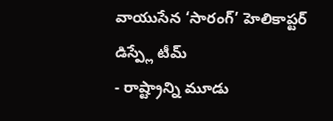వాయుసేన ‘సారంగ్’ హెలికాప్టర్ డిస్ప్లే టీమ్
- రాష్ట్రాన్ని మూడు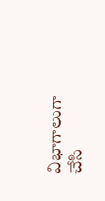విభాగాలుగా చేసి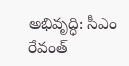అభివృద్ధి: సీఎం రేవంత్